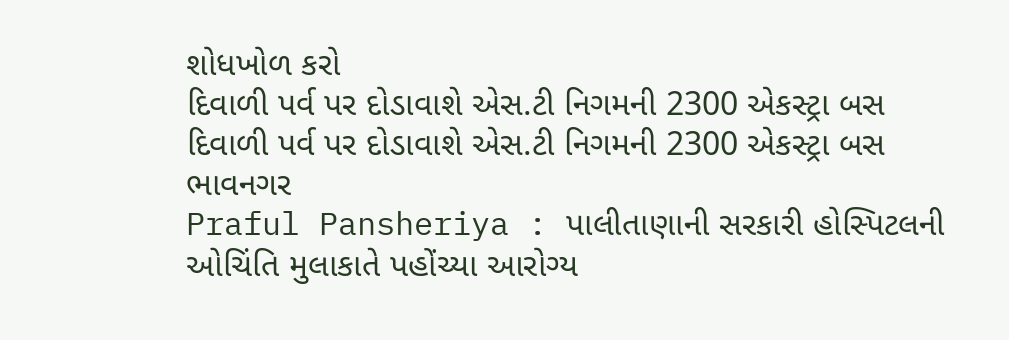શોધખોળ કરો
દિવાળી પર્વ પર દોડાવાશે એસ.ટી નિગમની 2300 એકસ્ટ્રા બસ
દિવાળી પર્વ પર દોડાવાશે એસ.ટી નિગમની 2300 એકસ્ટ્રા બસ
ભાવનગર
Praful Pansheriya : પાલીતાણાની સરકારી હોસ્પિટલની ઓચિંતિ મુલાકાતે પહોંચ્યા આરોગ્ય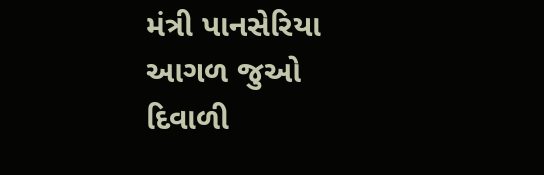મંત્રી પાનસેરિયા
આગળ જુઓ
દિવાળી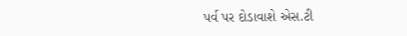પર્વ પર દોડાવાશે એસ.ટી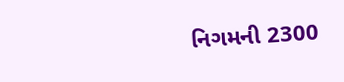નિગમની 2300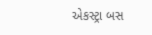એકસ્ટ્રા બસ